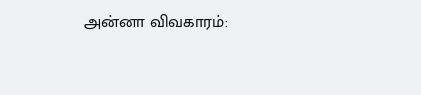அன்னா விவகாரம்: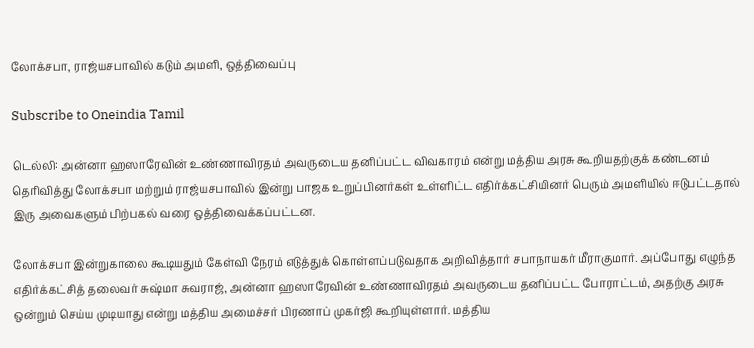லோக்சபா, ராஜ்யசபாவில் கடும் அமளி, ஒத்திவைப்பு

Subscribe to Oneindia Tamil

டெல்லி: அன்னா ஹஸாரேவின் உண்ணாவிரதம் அவருடைய தனிப்பட்ட விவகாரம் என்று மத்திய அரசு கூறியதற்குக் கண்டனம் தெரிவித்து லோக்சபா மற்றும் ராஜ்யசபாவில் இன்று பாஜக உறுப்பினர்கள் உள்ளிட்ட எதிர்க்கட்சியினர் பெரும் அமளியில் ஈடுபட்டதால் இரு அவைகளும் பிற்பகல் வரை ஒத்திவைக்கப்பட்டன.

லோக்சபா இன்றுகாலை கூடியதும் கேள்வி நேரம் எடுத்துக் கொள்ளப்படுவதாக அறிவித்தார் சபாநாயகர் மீராகுமார். அப்போது எழுந்த எதிர்க்கட்சித் தலைவர் சுஷ்மா சுவராஜ், அன்னா ஹஸாரேவின் உண்ணாவிரதம் அவருடைய தனிப்பட்ட போராட்டம், அதற்கு அரசு ஒன்றும் செய்ய முடியாது என்று மத்திய அமைச்சர் பிரணாப் முகர்ஜி கூறியுள்ளார். மத்திய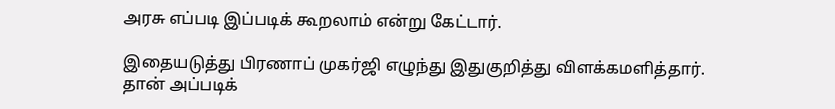அரசு எப்படி இப்படிக் கூறலாம் என்று கேட்டார்.

இதையடுத்து பிரணாப் முகர்ஜி எழுந்து இதுகுறித்து விளக்கமளித்தார். தான் அப்படிக்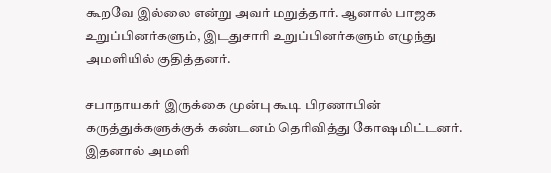கூறவே இல்லை என்று அவர் மறுத்தார். ஆனால் பாஜக உறுப்பினர்களும், இடதுசாரி உறுப்பினர்களும் எழுந்து அமளியில் குதித்தனர்.

சபாநாயகர் இருக்கை முன்பு கூடி பிரணாபின் கருத்துக்களுக்குக் கண்டனம் தெரிவித்து கோஷமிட்டனர். இதனால் அமளி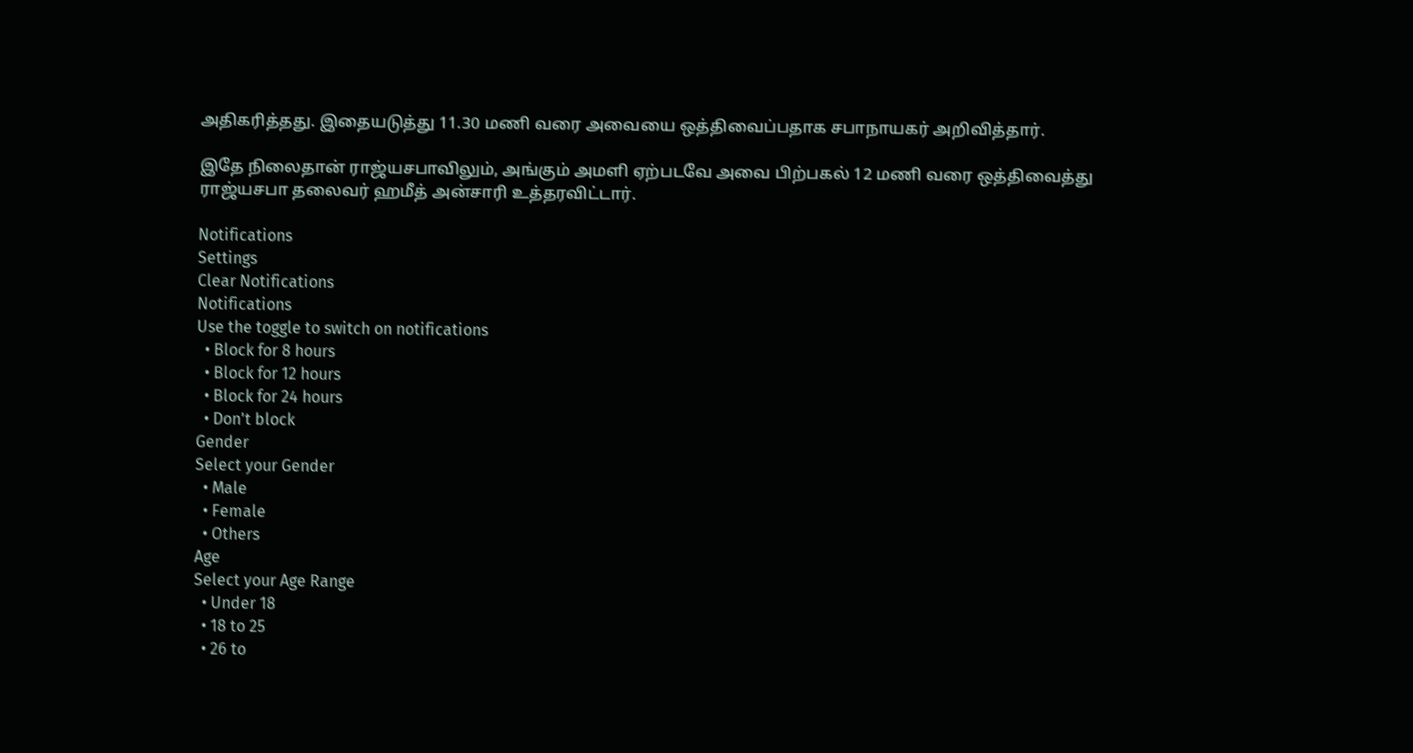அதிகரித்தது. இதையடுத்து 11.30 மணி வரை அவையை ஒத்திவைப்பதாக சபாநாயகர் அறிவித்தார்.

இதே நிலைதான் ராஜ்யசபாவிலும், அங்கும் அமளி ஏற்படவே அவை பிற்பகல் 12 மணி வரை ஒத்திவைத்து ராஜ்யசபா தலைவர் ஹமீத் அன்சாரி உத்தரவிட்டார்.

Notifications
Settings
Clear Notifications
Notifications
Use the toggle to switch on notifications
  • Block for 8 hours
  • Block for 12 hours
  • Block for 24 hours
  • Don't block
Gender
Select your Gender
  • Male
  • Female
  • Others
Age
Select your Age Range
  • Under 18
  • 18 to 25
  • 26 to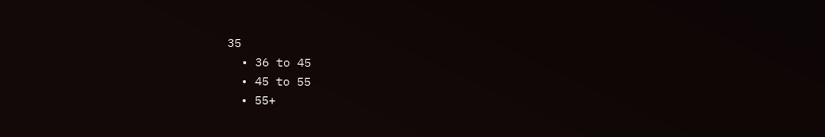35
  • 36 to 45
  • 45 to 55
  • 55+